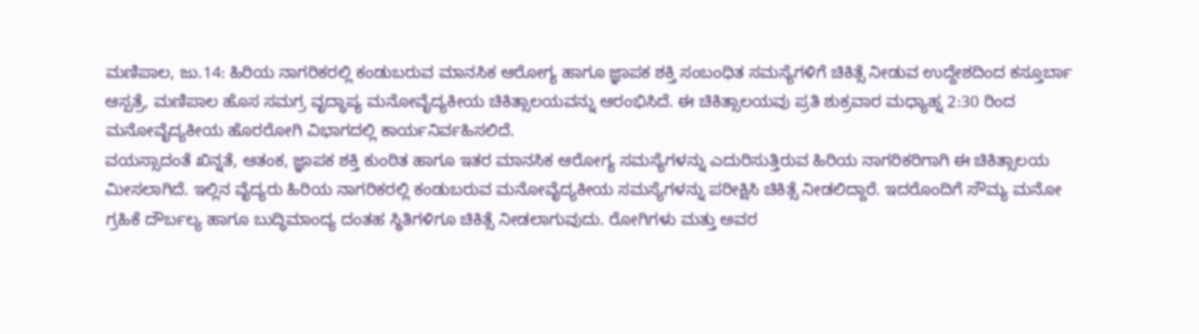ಮಣಿಪಾಲ, ಜು.14: ಹಿರಿಯ ನಾಗರಿಕರಲ್ಲಿ ಕಂಡುಬರುವ ಮಾನಸಿಕ ಆರೋಗ್ಯ ಹಾಗೂ ಜ್ಞಾಪಕ ಶಕ್ತಿ ಸಂಬಂಧಿತ ಸಮಸ್ಯೆಗಳಿಗೆ ಚಿಕಿತ್ಸೆ ನೀಡುವ ಉದ್ದೇಶದಿಂದ ಕಸ್ತೂರ್ಬಾ ಆಸ್ಪತ್ರೆ, ಮಣಿಪಾಲ ಹೊಸ ಸಮಗ್ರ ವೃದ್ಧಾಪ್ಯ ಮನೋವೈದ್ಯಕೀಯ ಚಿಕಿತ್ಸಾಲಯವನ್ನು ಆರಂಭಿಸಿದೆ. ಈ ಚಿಕಿತ್ಸಾಲಯವು ಪ್ರತಿ ಶುಕ್ರವಾರ ಮಧ್ಯಾಹ್ನ 2:30 ರಿಂದ ಮನೋವೈದ್ಯಕೀಯ ಹೊರರೋಗಿ ವಿಭಾಗದಲ್ಲಿ ಕಾರ್ಯನಿರ್ವಹಿಸಲಿದೆ.
ವಯಸ್ಸಾದಂತೆ ಖಿನ್ನತೆ, ಆತಂಕ, ಜ್ಞಾಪಕ ಶಕ್ತಿ ಕುಂಠಿತ ಹಾಗೂ ಇತರ ಮಾನಸಿಕ ಆರೋಗ್ಯ ಸಮಸ್ಯೆಗಳನ್ನು ಎದುರಿಸುತ್ತಿರುವ ಹಿರಿಯ ನಾಗರಿಕರಿಗಾಗಿ ಈ ಚಿಕಿತ್ಸಾಲಯ ಮೀಸಲಾಗಿದೆ. ಇಲ್ಲಿನ ವೈದ್ಯರು ಹಿರಿಯ ನಾಗರಿಕರಲ್ಲಿ ಕಂಡುಬರುವ ಮನೋವೈದ್ಯಕೀಯ ಸಮಸ್ಯೆಗಳನ್ನು ಪರೀಕ್ಷಿಸಿ ಚಿಕಿತ್ಸೆ ನೀಡಲಿದ್ದಾರೆ. ಇದರೊಂದಿಗೆ ಸೌಮ್ಯ ಮನೋ ಗ್ರಹಿಕೆ ದೌರ್ಬಲ್ಯ ಹಾಗೂ ಬುದ್ಧಿಮಾಂದ್ಯ ದಂತಹ ಸ್ಥಿತಿಗಳಿಗೂ ಚಿಕಿತ್ಸೆ ನೀಡಲಾಗುವುದು. ರೋಗಿಗಳು ಮತ್ತು ಅವರ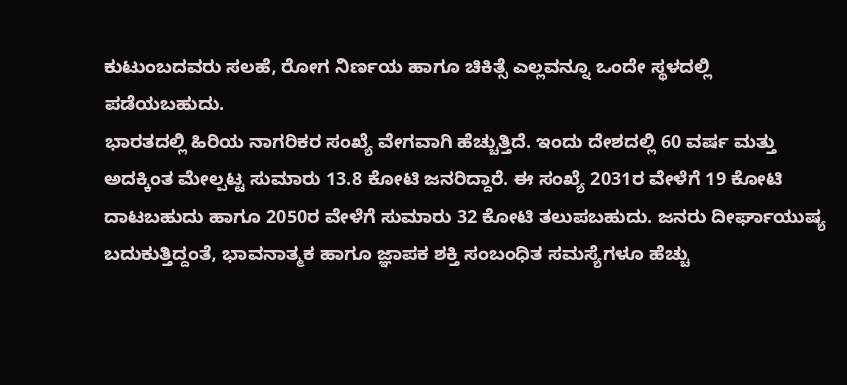ಕುಟುಂಬದವರು ಸಲಹೆ, ರೋಗ ನಿರ್ಣಯ ಹಾಗೂ ಚಿಕಿತ್ಸೆ ಎಲ್ಲವನ್ನೂ ಒಂದೇ ಸ್ಥಳದಲ್ಲಿ ಪಡೆಯಬಹುದು.
ಭಾರತದಲ್ಲಿ ಹಿರಿಯ ನಾಗರಿಕರ ಸಂಖ್ಯೆ ವೇಗವಾಗಿ ಹೆಚ್ಚುತ್ತಿದೆ. ಇಂದು ದೇಶದಲ್ಲಿ 60 ವರ್ಷ ಮತ್ತು ಅದಕ್ಕಿಂತ ಮೇಲ್ಪಟ್ಟ ಸುಮಾರು 13.8 ಕೋಟಿ ಜನರಿದ್ದಾರೆ. ಈ ಸಂಖ್ಯೆ 2031ರ ವೇಳೆಗೆ 19 ಕೋಟಿ ದಾಟಬಹುದು ಹಾಗೂ 2050ರ ವೇಳೆಗೆ ಸುಮಾರು 32 ಕೋಟಿ ತಲುಪಬಹುದು. ಜನರು ದೀರ್ಘಾಯುಷ್ಯ ಬದುಕುತ್ತಿದ್ದಂತೆ, ಭಾವನಾತ್ಮಕ ಹಾಗೂ ಜ್ಞಾಪಕ ಶಕ್ತಿ ಸಂಬಂಧಿತ ಸಮಸ್ಯೆಗಳೂ ಹೆಚ್ಚು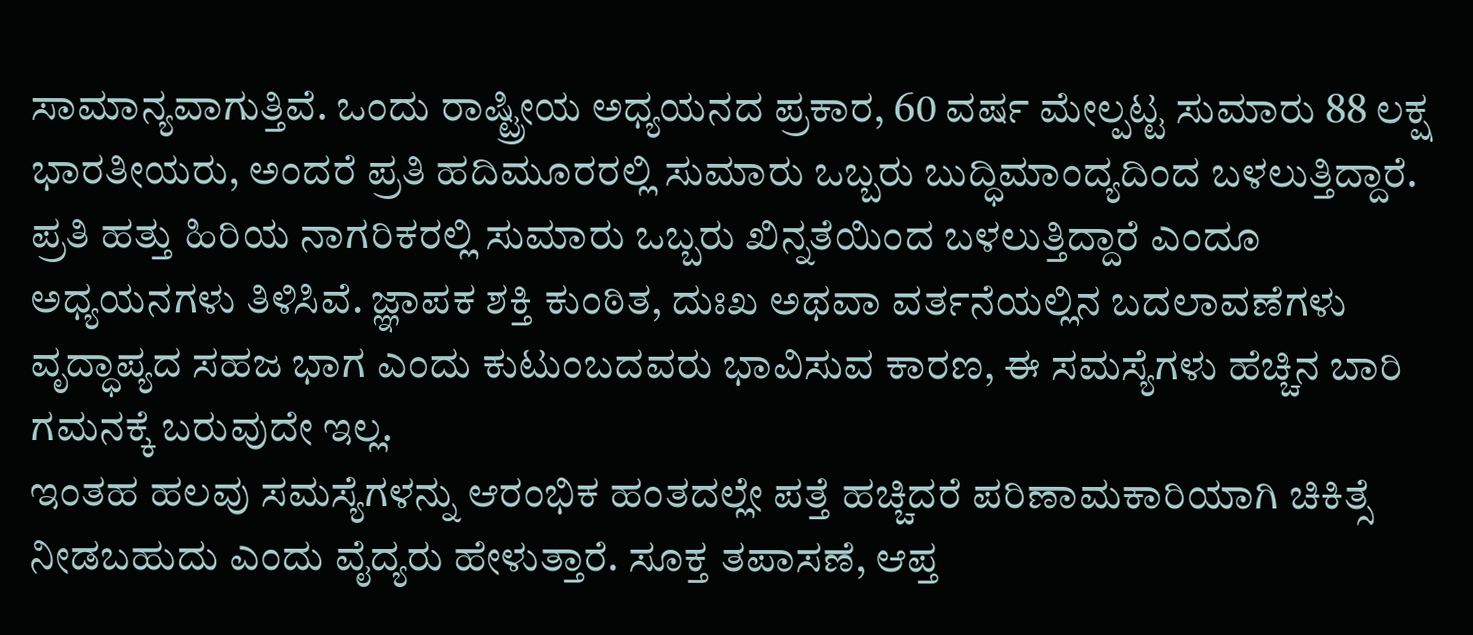ಸಾಮಾನ್ಯವಾಗುತ್ತಿವೆ. ಒಂದು ರಾಷ್ಟ್ರೀಯ ಅಧ್ಯಯನದ ಪ್ರಕಾರ, 60 ವರ್ಷ ಮೇಲ್ಪಟ್ಟ ಸುಮಾರು 88 ಲಕ್ಷ ಭಾರತೀಯರು, ಅಂದರೆ ಪ್ರತಿ ಹದಿಮೂರರಲ್ಲಿ ಸುಮಾರು ಒಬ್ಬರು ಬುದ್ಧಿಮಾಂದ್ಯದಿಂದ ಬಳಲುತ್ತಿದ್ದಾರೆ. ಪ್ರತಿ ಹತ್ತು ಹಿರಿಯ ನಾಗರಿಕರಲ್ಲಿ ಸುಮಾರು ಒಬ್ಬರು ಖಿನ್ನತೆಯಿಂದ ಬಳಲುತ್ತಿದ್ದಾರೆ ಎಂದೂ ಅಧ್ಯಯನಗಳು ತಿಳಿಸಿವೆ. ಜ್ಞಾಪಕ ಶಕ್ತಿ ಕುಂಠಿತ, ದುಃಖ ಅಥವಾ ವರ್ತನೆಯಲ್ಲಿನ ಬದಲಾವಣೆಗಳು ವೃದ್ಧಾಪ್ಯದ ಸಹಜ ಭಾಗ ಎಂದು ಕುಟುಂಬದವರು ಭಾವಿಸುವ ಕಾರಣ, ಈ ಸಮಸ್ಯೆಗಳು ಹೆಚ್ಚಿನ ಬಾರಿ ಗಮನಕ್ಕೆ ಬರುವುದೇ ಇಲ್ಲ.
ಇಂತಹ ಹಲವು ಸಮಸ್ಯೆಗಳನ್ನು ಆರಂಭಿಕ ಹಂತದಲ್ಲೇ ಪತ್ತೆ ಹಚ್ಚಿದರೆ ಪರಿಣಾಮಕಾರಿಯಾಗಿ ಚಿಕಿತ್ಸೆ ನೀಡಬಹುದು ಎಂದು ವೈದ್ಯರು ಹೇಳುತ್ತಾರೆ. ಸೂಕ್ತ ತಪಾಸಣೆ, ಆಪ್ತ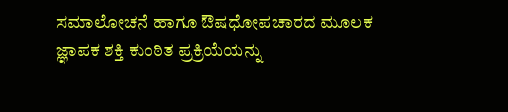ಸಮಾಲೋಚನೆ ಹಾಗೂ ಔಷಧೋಪಚಾರದ ಮೂಲಕ ಜ್ಞಾಪಕ ಶಕ್ತಿ ಕುಂಠಿತ ಪ್ರಕ್ರಿಯೆಯನ್ನು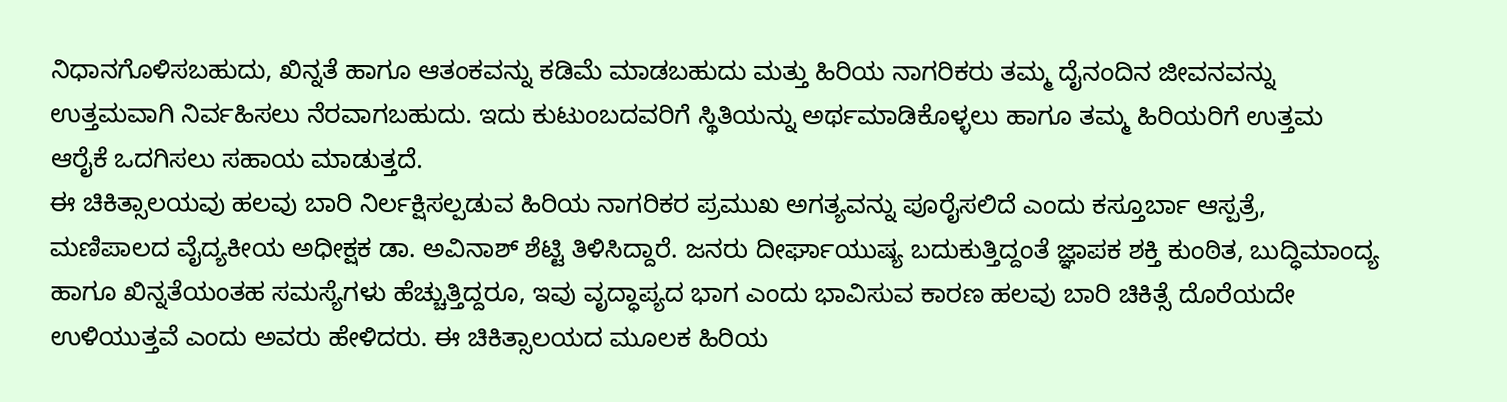ನಿಧಾನಗೊಳಿಸಬಹುದು, ಖಿನ್ನತೆ ಹಾಗೂ ಆತಂಕವನ್ನು ಕಡಿಮೆ ಮಾಡಬಹುದು ಮತ್ತು ಹಿರಿಯ ನಾಗರಿಕರು ತಮ್ಮ ದೈನಂದಿನ ಜೀವನವನ್ನು ಉತ್ತಮವಾಗಿ ನಿರ್ವಹಿಸಲು ನೆರವಾಗಬಹುದು. ಇದು ಕುಟುಂಬದವರಿಗೆ ಸ್ಥಿತಿಯನ್ನು ಅರ್ಥಮಾಡಿಕೊಳ್ಳಲು ಹಾಗೂ ತಮ್ಮ ಹಿರಿಯರಿಗೆ ಉತ್ತಮ ಆರೈಕೆ ಒದಗಿಸಲು ಸಹಾಯ ಮಾಡುತ್ತದೆ.
ಈ ಚಿಕಿತ್ಸಾಲಯವು ಹಲವು ಬಾರಿ ನಿರ್ಲಕ್ಷಿಸಲ್ಪಡುವ ಹಿರಿಯ ನಾಗರಿಕರ ಪ್ರಮುಖ ಅಗತ್ಯವನ್ನು ಪೂರೈಸಲಿದೆ ಎಂದು ಕಸ್ತೂರ್ಬಾ ಆಸ್ಪತ್ರೆ, ಮಣಿಪಾಲದ ವೈದ್ಯಕೀಯ ಅಧೀಕ್ಷಕ ಡಾ. ಅವಿನಾಶ್ ಶೆಟ್ಟಿ ತಿಳಿಸಿದ್ದಾರೆ. ಜನರು ದೀರ್ಘಾಯುಷ್ಯ ಬದುಕುತ್ತಿದ್ದಂತೆ ಜ್ಞಾಪಕ ಶಕ್ತಿ ಕುಂಠಿತ, ಬುದ್ಧಿಮಾಂದ್ಯ ಹಾಗೂ ಖಿನ್ನತೆಯಂತಹ ಸಮಸ್ಯೆಗಳು ಹೆಚ್ಚುತ್ತಿದ್ದರೂ, ಇವು ವೃದ್ಧಾಪ್ಯದ ಭಾಗ ಎಂದು ಭಾವಿಸುವ ಕಾರಣ ಹಲವು ಬಾರಿ ಚಿಕಿತ್ಸೆ ದೊರೆಯದೇ ಉಳಿಯುತ್ತವೆ ಎಂದು ಅವರು ಹೇಳಿದರು. ಈ ಚಿಕಿತ್ಸಾಲಯದ ಮೂಲಕ ಹಿರಿಯ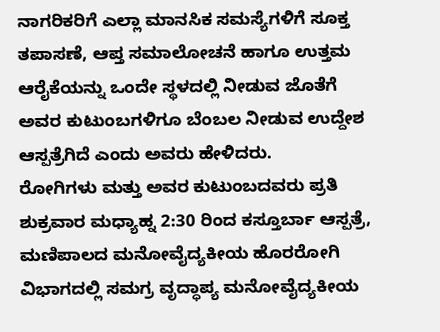ನಾಗರಿಕರಿಗೆ ಎಲ್ಲಾ ಮಾನಸಿಕ ಸಮಸ್ಯೆಗಳಿಗೆ ಸೂಕ್ತ ತಪಾಸಣೆ, ಆಪ್ತ ಸಮಾಲೋಚನೆ ಹಾಗೂ ಉತ್ತಮ ಆರೈಕೆಯನ್ನು ಒಂದೇ ಸ್ಥಳದಲ್ಲಿ ನೀಡುವ ಜೊತೆಗೆ ಅವರ ಕುಟುಂಬಗಳಿಗೂ ಬೆಂಬಲ ನೀಡುವ ಉದ್ದೇಶ ಆಸ್ಪತ್ರೆಗಿದೆ ಎಂದು ಅವರು ಹೇಳಿದರು.
ರೋಗಿಗಳು ಮತ್ತು ಅವರ ಕುಟುಂಬದವರು ಪ್ರತಿ ಶುಕ್ರವಾರ ಮಧ್ಯಾಹ್ನ 2:30 ರಿಂದ ಕಸ್ತೂರ್ಬಾ ಆಸ್ಪತ್ರೆ, ಮಣಿಪಾಲದ ಮನೋವೈದ್ಯಕೀಯ ಹೊರರೋಗಿ ವಿಭಾಗದಲ್ಲಿ ಸಮಗ್ರ ವೃದ್ಧಾಪ್ಯ ಮನೋವೈದ್ಯಕೀಯ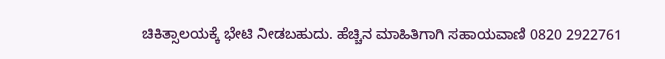ಚಿಕಿತ್ಸಾಲಯಕ್ಕೆ ಭೇಟಿ ನೀಡಬಹುದು. ಹೆಚ್ಚಿನ ಮಾಹಿತಿಗಾಗಿ ಸಹಾಯವಾಣಿ 0820 2922761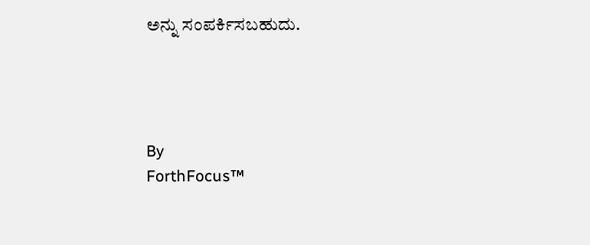ಅನ್ನು ಸಂಪರ್ಕಿಸಬಹುದು.




By
ForthFocus™